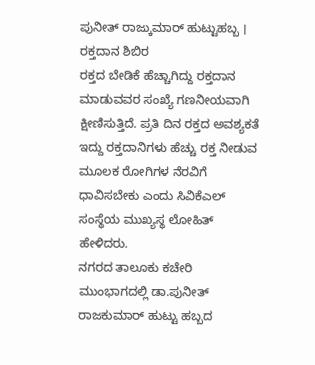ಪುನೀತ್ ರಾಜ್ಕುಮಾರ್ ಹುಟ್ಟುಹಬ್ಬ । ರಕ್ತದಾನ ಶಿಬಿರ
ರಕ್ತದ ಬೇಡಿಕೆ ಹೆಚ್ಚಾಗಿದ್ದು ರಕ್ತದಾನ ಮಾಡುವವರ ಸಂಖ್ಯೆ ಗಣನೀಯವಾಗಿ ಕ್ಷೀಣಿಸುತ್ತಿದೆ. ಪ್ರತಿ ದಿನ ರಕ್ತದ ಅವಶ್ಯಕತೆ ಇದ್ದು ರಕ್ತದಾನಿಗಳು ಹೆಚ್ಚು ರಕ್ತ ನೀಡುವ ಮೂಲಕ ರೋಗಿಗಳ ನೆರವಿಗೆ ಧಾವಿಸಬೇಕು ಎಂದು ಸಿವಿಕೆಎಲ್ ಸಂಸ್ಥೆಯ ಮುಖ್ಯಸ್ಥ ಲೋಹಿತ್ ಹೇಳಿದರು.
ನಗರದ ತಾಲೂಕು ಕಚೇರಿ ಮುಂಭಾಗದಲ್ಲಿ ಡಾ.ಪುನೀತ್ ರಾಜಕುಮಾರ್ ಹುಟ್ಟು ಹಬ್ಬದ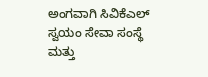ಅಂಗವಾಗಿ ಸಿವಿಕೆಎಲ್ ಸ್ವಯಂ ಸೇವಾ ಸಂಸ್ಥೆ ಮತ್ತು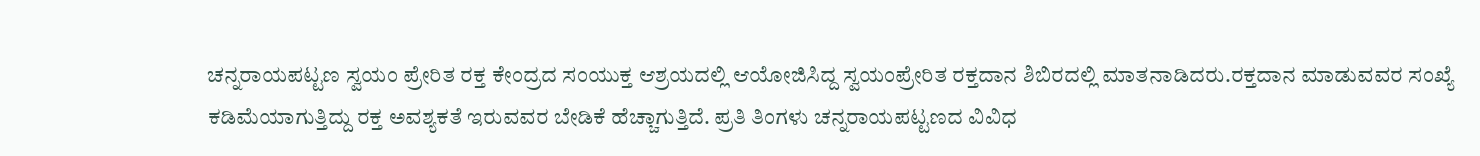ಚನ್ನರಾಯಪಟ್ಟಣ ಸ್ವಯಂ ಪ್ರೇರಿತ ರಕ್ತ ಕೇಂದ್ರದ ಸಂಯುಕ್ತ ಆಶ್ರಯದಲ್ಲಿ ಆಯೋಜಿಸಿದ್ದ ಸ್ವಯಂಪ್ರೇರಿತ ರಕ್ತದಾನ ಶಿಬಿರದಲ್ಲಿ ಮಾತನಾಡಿದರು.ರಕ್ತದಾನ ಮಾಡುವವರ ಸಂಖ್ಯೆ ಕಡಿಮೆಯಾಗುತ್ತಿದ್ದು ರಕ್ತ ಅವಶ್ಯಕತೆ ಇರುವವರ ಬೇಡಿಕೆ ಹೆಚ್ಚಾಗುತ್ತಿದೆ. ಪ್ರತಿ ತಿಂಗಳು ಚನ್ನರಾಯಪಟ್ಟಣದ ವಿವಿಧ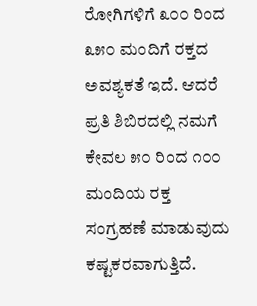ರೋಗಿಗಳಿಗೆ ೩೦೦ ರಿಂದ ೩೫೦ ಮಂದಿಗೆ ರಕ್ತದ ಅವಶ್ಯಕತೆ ಇದೆ. ಆದರೆ ಪ್ರತಿ ಶಿಬಿರದಲ್ಲಿ ನಮಗೆ ಕೇವಲ ೫೦ ರಿಂದ ೧೦೦ ಮಂದಿಯ ರಕ್ತ ಸಂಗ್ರಹಣೆ ಮಾಡುವುದು ಕಷ್ಟಕರವಾಗುತ್ತಿದೆ.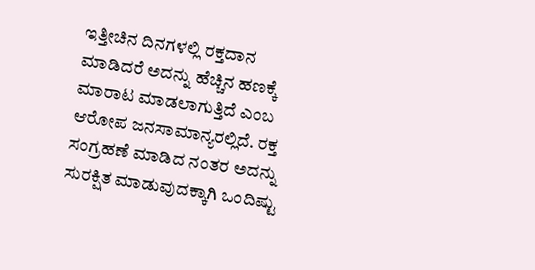ಇತ್ತೀಚಿನ ದಿನಗಳಲ್ಲಿ ರಕ್ತದಾನ ಮಾಡಿದರೆ ಅದನ್ನು ಹೆಚ್ಚಿನ ಹಣಕ್ಕೆ ಮಾರಾಟ ಮಾಡಲಾಗುತ್ತಿದೆ ಎಂಬ ಆರೋಪ ಜನಸಾಮಾನ್ಯರಲ್ಲಿದೆ. ರಕ್ತ ಸಂಗ್ರಹಣೆ ಮಾಡಿದ ನಂತರ ಅದನ್ನು ಸುರಕ್ಷಿತ ಮಾಡುವುದಕ್ಕಾಗಿ ಒಂದಿಷ್ಟು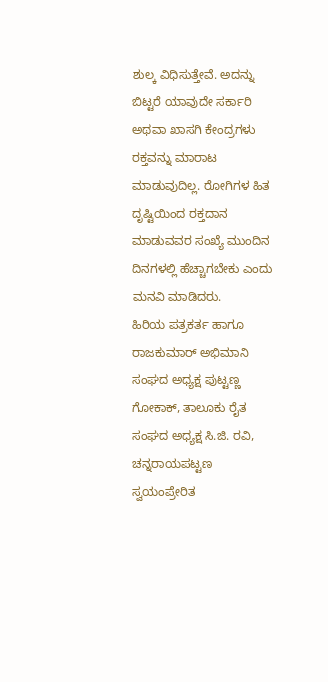ಶುಲ್ಕ ವಿಧಿಸುತ್ತೇವೆ. ಅದನ್ನು ಬಿಟ್ಟರೆ ಯಾವುದೇ ಸರ್ಕಾರಿ ಅಥವಾ ಖಾಸಗಿ ಕೇಂದ್ರಗಳು ರಕ್ತವನ್ನು ಮಾರಾಟ ಮಾಡುವುದಿಲ್ಲ. ರೋಗಿಗಳ ಹಿತ ದೃಷ್ಟಿಯಿಂದ ರಕ್ತದಾನ ಮಾಡುವವರ ಸಂಖ್ಯೆ ಮುಂದಿನ ದಿನಗಳಲ್ಲಿ ಹೆಚ್ಚಾಗಬೇಕು ಎಂದು ಮನವಿ ಮಾಡಿದರು.
ಹಿರಿಯ ಪತ್ರಕರ್ತ ಹಾಗೂ ರಾಜಕುಮಾರ್ ಅಭಿಮಾನಿ ಸಂಘದ ಅಧ್ಯಕ್ಷ ಪುಟ್ಟಣ್ಣ ಗೋಕಾಕ್, ತಾಲೂಕು ರೈತ ಸಂಘದ ಅಧ್ಯಕ್ಷ ಸಿ.ಜಿ. ರವಿ, ಚನ್ನರಾಯಪಟ್ಟಣ ಸ್ವಯಂಪ್ರೇರಿತ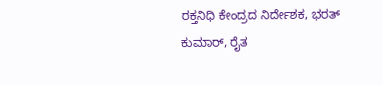ರಕ್ತನಿಧಿ ಕೇಂದ್ರದ ನಿರ್ದೇಶಕ, ಭರತ್ ಕುಮಾರ್, ರೈತ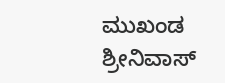ಮುಖಂಡ ಶ್ರೀನಿವಾಸ್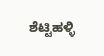ಶೆಟ್ಟಿಹಳ್ಳಿ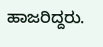ಹಾಜರಿದ್ದರು.